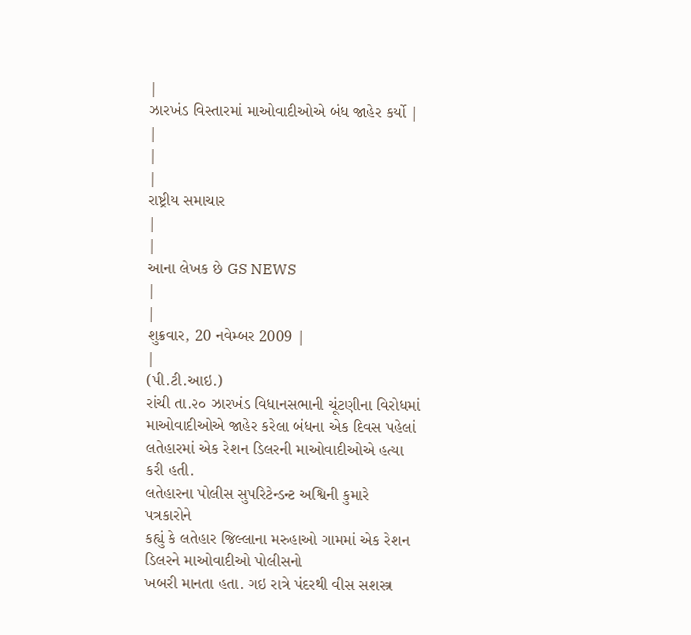|
ઝારખંડ વિસ્તારમાં માઓવાદીઓએ બંધ જાહેર કર્યો |
|
|
|
રાષ્ટ્રીય સમાચાર
|
|
આના લેખક છે GS NEWS
|
|
શુક્રવાર, 20 નવેમ્બર 2009 |
|
(પી.ટી.આઇ.)
રાંચી તા.૨૦ ઝારખંડ વિધાનસભાની ચૂંટણીના વિરોધમાં માઓવાદીઓએ જાહેર કરેલા બંધના એક દિવસ પહેલાં લતેહારમાં એક રેશન ડિલરની માઓવાદીઓએ હત્યા કરી હતી.
લતેહારના પોલીસ સુપરિટેન્ડન્ટ અશ્વિની કુમારે પત્રકારોને
કહ્યું કે લતેહાર જિલ્લાના મરુહાઓ ગામમાં એક રેશન ડિલરને માઓવાદીઓ પોલીસનો
ખબરી માનતા હતા. ગઇ રાત્રે પંદરથી વીસ સશસ્ત્ર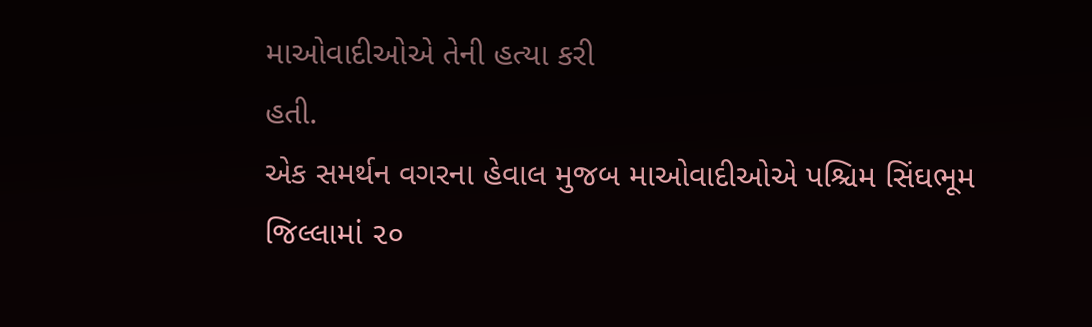માઓવાદીઓએ તેની હત્યા કરી
હતી.
એક સમર્થન વગરના હેવાલ મુજબ માઓવાદીઓએ પશ્ચિમ સિંઘભૂમ જિલ્લામાં ૨૦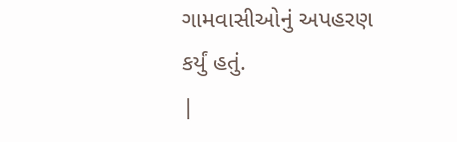ગામવાસીઓનું અપહરણ કર્યું હતું.
|